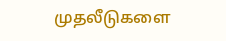முதலீடுகளை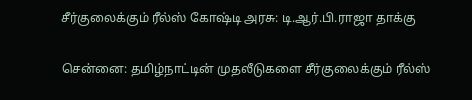சீர்குலைக்கும் ரீல்ஸ் கோஷ்டி அரசு: டி.ஆர்.பி.ராஜா தாக்கு

சென்னை: தமிழ்நாட்டின் முதலீடுகளை சீர்குலைக்கும் ரீல்ஸ்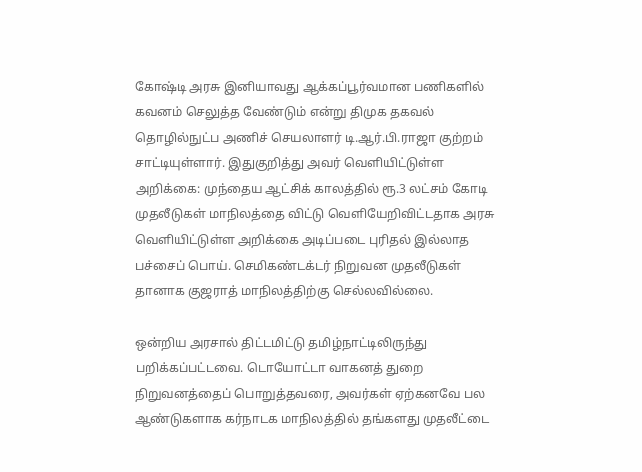கோஷ்டி அரசு இனியாவது ஆக்கப்பூர்வமான பணிகளில் கவனம் செலுத்த வேண்டும் என்று திமுக தகவல் தொழில்நுட்ப அணிச் செயலாளர் டி.ஆர்.பி.ராஜா குற்றம் சாட்டியுள்ளார். இதுகுறித்து அவர் வெளியிட்டுள்ள அறிக்கை: முந்தைய ஆட்சிக் காலத்தில் ரூ.3 லட்சம் கோடி முதலீடுகள் மாநிலத்தை விட்டு வெளியேறிவிட்டதாக அரசு வெளியிட்டுள்ள அறிக்கை அடிப்படை புரிதல் இல்லாத பச்சைப் பொய். செமிகண்டக்டர் நிறுவன முதலீடுகள் தானாக குஜராத் மாநிலத்திற்கு செல்லவில்லை.

ஒன்றிய அரசால் திட்டமிட்டு தமிழ்நாட்டிலிருந்து பறிக்கப்பட்டவை. டொயோட்டா வாகனத் துறை நிறுவனத்தைப் பொறுத்தவரை, அவர்கள் ஏற்கனவே பல ஆண்டுகளாக கர்நாடக மாநிலத்தில் தங்களது முதலீட்டை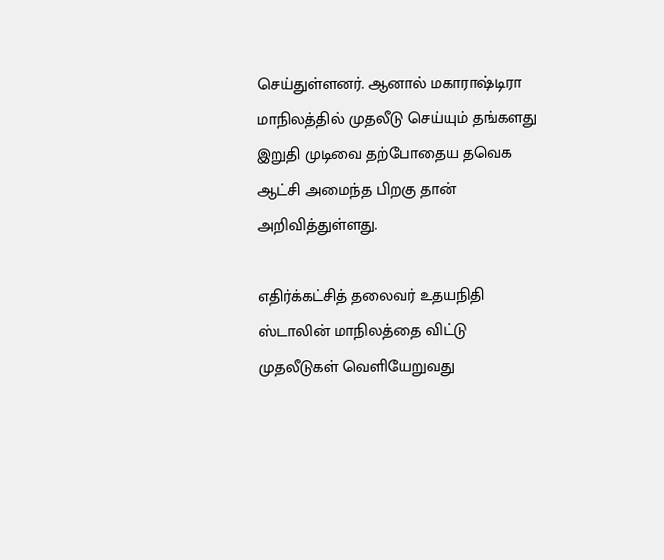செய்துள்ளனர். ஆனால் மகாராஷ்டிரா மாநிலத்தில் முதலீடு செய்யும் தங்களது இறுதி முடிவை தற்போதைய தவெக ஆட்சி அமைந்த பிறகு தான் அறிவித்துள்ளது.

எதிர்க்கட்சித் தலைவர் உதயநிதி ஸ்டாலின் மாநிலத்தை விட்டு முதலீடுகள் வெளியேறுவது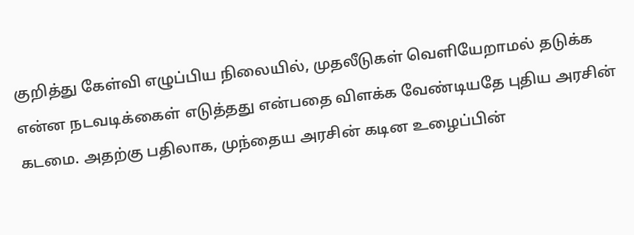குறித்து கேள்வி எழுப்பிய நிலையில், முதலீடுகள் வெளியேறாமல் தடுக்க என்ன நடவடிக்கைள் எடுத்தது என்பதை விளக்க வேண்டியதே புதிய அரசின் கடமை. அதற்கு பதிலாக, முந்தைய அரசின் கடின உழைப்பின்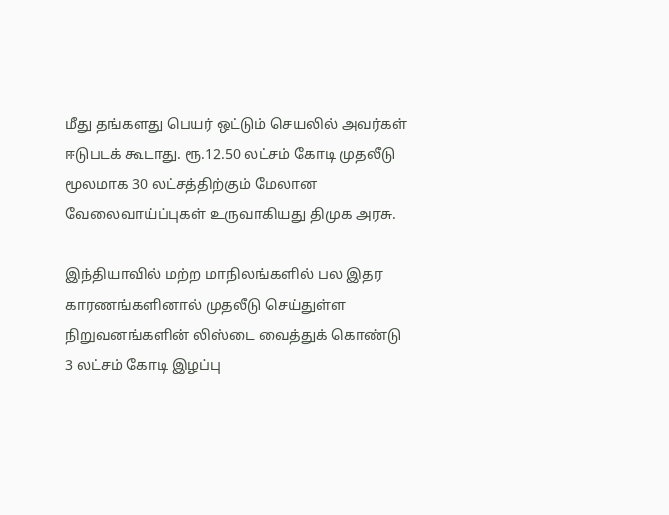மீது தங்களது பெயர் ஒட்டும் செயலில் அவர்கள் ஈடுபடக் கூடாது. ரூ.12.50 லட்சம் கோடி முதலீடு மூலமாக 30 லட்சத்திற்கும் மேலான வேலைவாய்ப்புகள் உருவாகியது திமுக அரசு.

இந்தியாவில் மற்ற மாநிலங்களில் பல இதர காரணங்களினால் முதலீடு செய்துள்ள நிறுவனங்களின் லிஸ்டை வைத்துக் கொண்டு 3 லட்சம் கோடி இழப்பு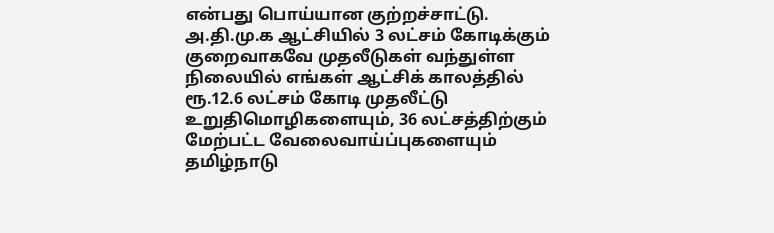என்பது பொய்யான குற்றச்சாட்டு. அ.தி.மு.க ஆட்சியில் 3 லட்சம் கோடிக்கும் குறைவாகவே முதலீடுகள் வந்துள்ள நிலையில் எங்கள் ஆட்சிக் காலத்தில் ரூ.12.6 லட்சம் கோடி முதலீட்டு உறுதிமொழிகளையும், 36 லட்சத்திற்கும் மேற்பட்ட வேலைவாய்ப்புகளையும் தமிழ்நாடு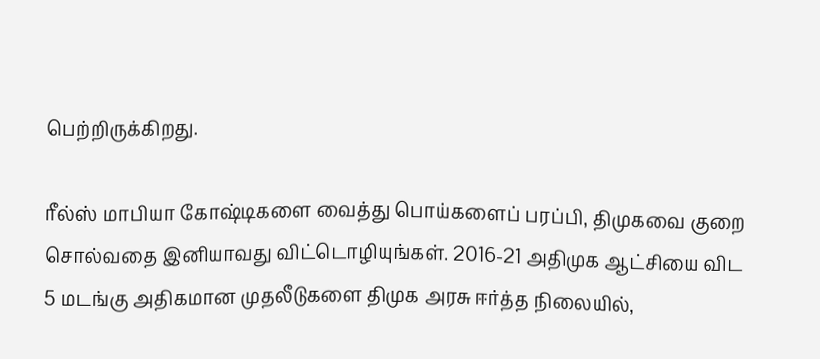பெற்றிருக்கிறது.

ரீல்ஸ் மாபியா கோஷ்டிகளை வைத்து பொய்களைப் பரப்பி, திமுகவை குறை சொல்வதை இனியாவது விட்டொழியுங்கள். 2016-21 அதிமுக ஆட்சியை விட 5 மடங்கு அதிகமான முதலீடுகளை திமுக அரசு ஈர்த்த நிலையில்,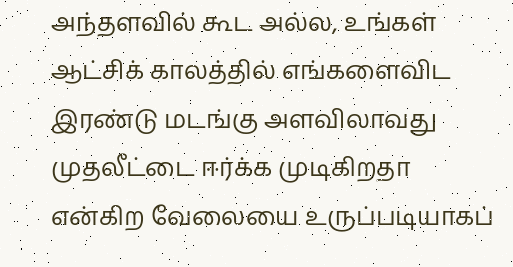அந்தளவில் கூட அல்ல, உங்கள் ஆட்சிக் காலத்தில் எங்களைவிட இரண்டு மடங்கு அளவிலாவது முதலீட்டை ஈர்க்க முடிகிறதா என்கிற வேலையை உருப்படியாகப்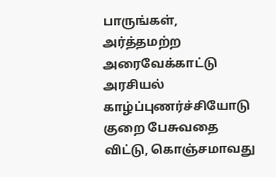பாருங்கள், அர்த்தமற்ற அரைவேக்காட்டு அரசியல் காழ்ப்புணர்ச்சியோடு குறை பேசுவதை விட்டு, கொஞ்சமாவது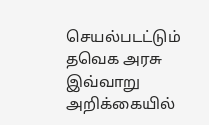செயல்படட்டும் தவெக அரசு இவ்வாறு அறிக்கையில்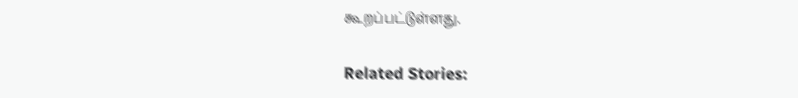கூறப்பட்டுள்ளது.

Related Stories: